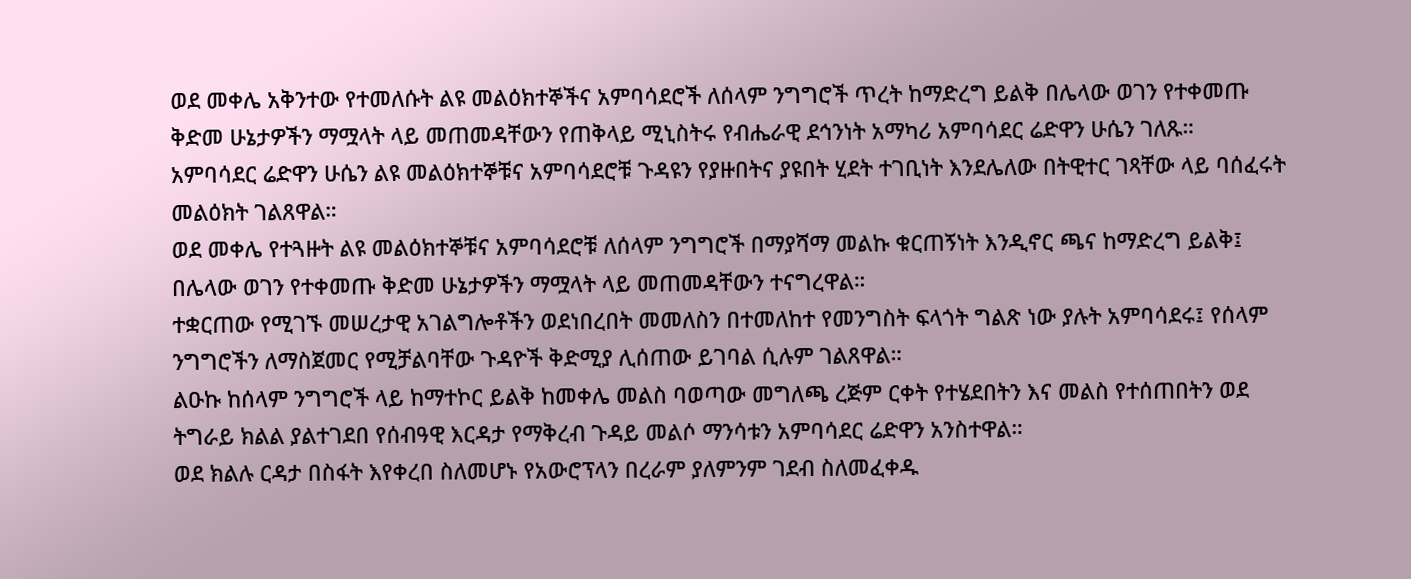ወደ መቀሌ አቅንተው የተመለሱት ልዩ መልዕክተኞችና አምባሳደሮች ለሰላም ንግግሮች ጥረት ከማድረግ ይልቅ በሌላው ወገን የተቀመጡ ቅድመ ሁኔታዎችን ማሟላት ላይ መጠመዳቸውን የጠቅላይ ሚኒስትሩ የብሔራዊ ደኅንነት አማካሪ አምባሳደር ሬድዋን ሁሴን ገለጹ።
አምባሳደር ሬድዋን ሁሴን ልዩ መልዕክተኞቹና አምባሳደሮቹ ጉዳዩን የያዙበትና ያዩበት ሂደት ተገቢነት እንደሌለው በትዊተር ገጻቸው ላይ ባሰፈሩት መልዕክት ገልጸዋል።
ወደ መቀሌ የተጓዙት ልዩ መልዕክተኞቹና አምባሳደሮቹ ለሰላም ንግግሮች በማያሻማ መልኩ ቁርጠኝነት እንዲኖር ጫና ከማድረግ ይልቅ፤ በሌላው ወገን የተቀመጡ ቅድመ ሁኔታዎችን ማሟላት ላይ መጠመዳቸውን ተናግረዋል።
ተቋርጠው የሚገኙ መሠረታዊ አገልግሎቶችን ወደነበረበት መመለስን በተመለከተ የመንግስት ፍላጎት ግልጽ ነው ያሉት አምባሳደሩ፤ የሰላም ንግግሮችን ለማስጀመር የሚቻልባቸው ጉዳዮች ቅድሚያ ሊሰጠው ይገባል ሲሉም ገልጸዋል።
ልዑኩ ከሰላም ንግግሮች ላይ ከማተኮር ይልቅ ከመቀሌ መልስ ባወጣው መግለጫ ረጅም ርቀት የተሄደበትን እና መልስ የተሰጠበትን ወደ ትግራይ ክልል ያልተገደበ የሰብዓዊ እርዳታ የማቅረብ ጉዳይ መልሶ ማንሳቱን አምባሳደር ሬድዋን አንስተዋል።
ወደ ክልሉ ርዳታ በስፋት እየቀረበ ስለመሆኑ የአውሮፕላን በረራም ያለምንም ገደብ ስለመፈቀዱ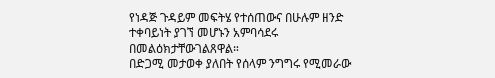የነዳጅ ጉዳይም መፍትሄ የተሰጠውና በሁሉም ዘንድ ተቀባይነት ያገኘ መሆኑን አምባሳደሩ በመልዕክታቸውገልጸዋል።
በድጋሚ መታወቀ ያለበት የሰላም ንግግሩ የሚመራው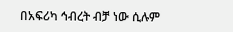በአፍሪካ ኅብረት ብቻ ነው ሲሉም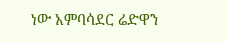ነው አምባሳደር ሬድዋን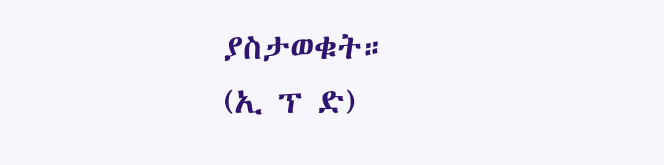ያስታወቁት።
(ኢ ፕ ድ)